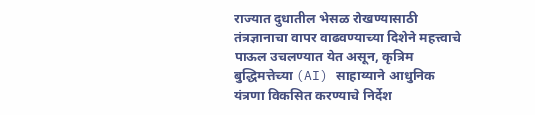राज्यात दुधातील भेसळ रोखण्यासाठी तंत्रज्ञानाचा वापर वाढवण्याच्या दिशेने महत्त्वाचे पाऊल उचलण्यात येत असून, कृत्रिम बुद्धिमत्तेच्या (AI) साहाय्याने आधुनिक यंत्रणा विकसित करण्याचे निर्देश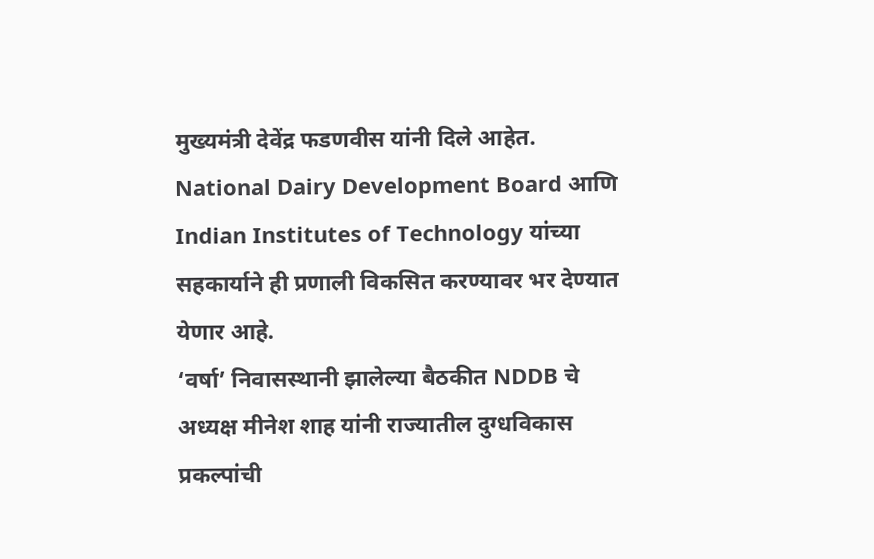मुख्यमंत्री देवेंद्र फडणवीस यांनी दिले आहेत. National Dairy Development Board आणि Indian Institutes of Technology यांच्या सहकार्याने ही प्रणाली विकसित करण्यावर भर देण्यात येणार आहे.
‘वर्षा’ निवासस्थानी झालेल्या बैठकीत NDDB चे अध्यक्ष मीनेश शाह यांनी राज्यातील दुग्धविकास प्रकल्पांची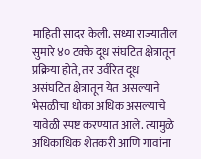माहिती सादर केली. सध्या राज्यातील सुमारे ४० टक्के दूध संघटित क्षेत्रातून प्रक्रिया होते, तर उर्वरित दूध असंघटित क्षेत्रातून येत असल्याने भेसळीचा धोका अधिक असल्याचे यावेळी स्पष्ट करण्यात आले. त्यामुळे अधिकाधिक शेतकरी आणि गावांना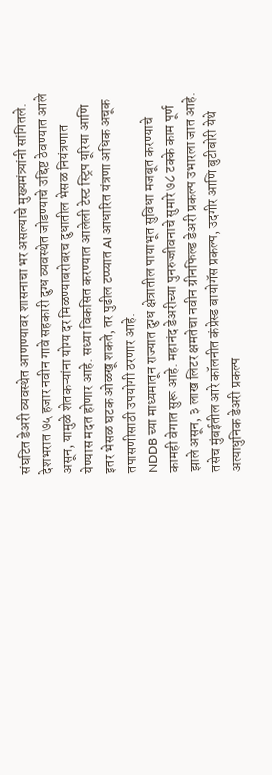संघटित डेअरी व्यवस्थेत आणण्यावर शासनाचा भर असल्याचे मुख्यमंत्र्यांनी सांगितले.
देशभरात ७५ हजार नवीन गावे सहकारी दुग्ध व्यवस्थेत जोडण्याचे उद्दिष्ट ठेवण्यात आले असून, यामुळे शेतकऱ्यांना योग्य दर मिळण्याबरोबरच दुधातील भेसळ नियंत्रणात येण्यास मदत होणार आहे. सध्या विकसित करण्यात आलेली टेस्ट स्ट्रिप यूरिया आणि इतर भेसळ घटक ओळखू शकते, तर पुढील टप्प्यात AI आधारित यंत्रणा अधिक अचूक तपासणीसाठी उपयोगी ठरणार आहे.
NDDB च्या माध्यमातून राज्यात दुग्ध क्षेत्रातील पायाभूत सुविधा मजबूत करण्याचे कामही वेगात सुरू आहे. महानंद डेअरीच्या पुनरुज्जीवनाचे सुमारे ७८ टक्के काम पूर्ण झाले असून, ३ लाख लिटर क्षमतेचा नवीन ग्रीनफिल्ड डेअरी प्रकल्प उभारला जात आहे. तसेच मुंबईतील आरे कॉलनीत कंप्रेस्ड बायोगॅस प्रकल्प, उदगीर आणि बुटीबोरी येथे अत्याधुनिक डेअरी प्रकल्प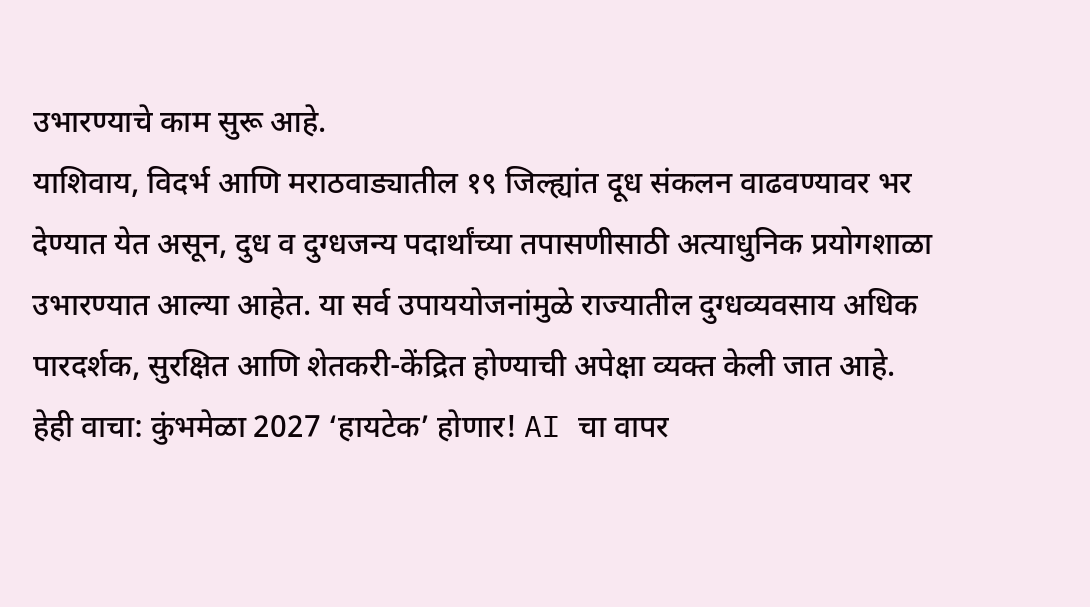उभारण्याचे काम सुरू आहे.
याशिवाय, विदर्भ आणि मराठवाड्यातील १९ जिल्ह्यांत दूध संकलन वाढवण्यावर भर देण्यात येत असून, दुध व दुग्धजन्य पदार्थांच्या तपासणीसाठी अत्याधुनिक प्रयोगशाळा उभारण्यात आल्या आहेत. या सर्व उपाययोजनांमुळे राज्यातील दुग्धव्यवसाय अधिक पारदर्शक, सुरक्षित आणि शेतकरी-केंद्रित होण्याची अपेक्षा व्यक्त केली जात आहे.
हेही वाचा: कुंभमेळा 2027 ‘हायटेक’ होणार! AI चा वापर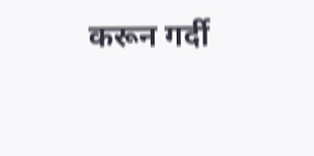करून गर्दी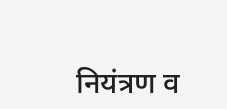नियंत्रण व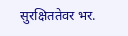सुरक्षिततेवर भर.